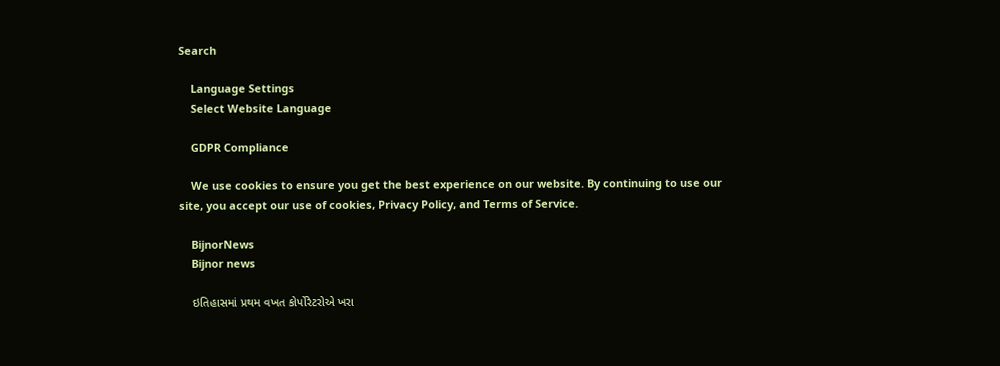Search

    Language Settings
    Select Website Language

    GDPR Compliance

    We use cookies to ensure you get the best experience on our website. By continuing to use our site, you accept our use of cookies, Privacy Policy, and Terms of Service.

    BijnorNews
    Bijnor news

    ઇતિહાસમાં પ્રથમ વખત કોર્પોરેટરોએ ખરા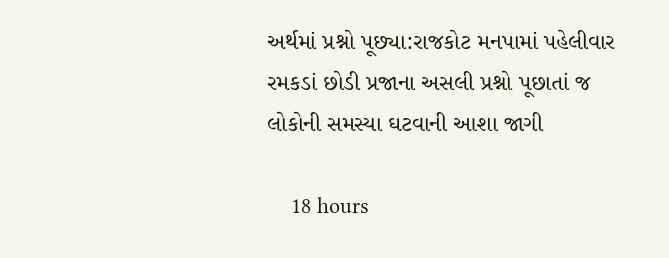અર્થમાં પ્રશ્નો પૂછ્યા:રાજકોટ મનપામાં પહેલીવાર રમકડાં છોડી પ્રજાના અસલી પ્રશ્નો પૂછાતાં જ લોકોની સમસ્યા ઘટવાની આશા જાગી

    18 hours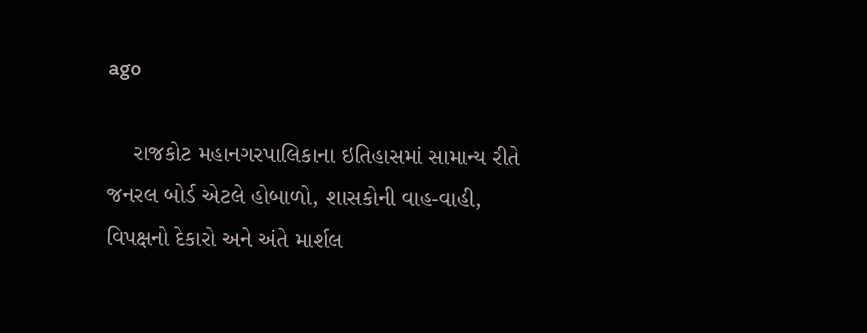ago

    રાજકોટ મહાનગરપાલિકાના ઇતિહાસમાં સામાન્ય રીતે જનરલ બોર્ડ એટલે હોબાળો, શાસકોની વાહ-વાહી, વિપક્ષનો દેકારો અને અંતે માર્શલ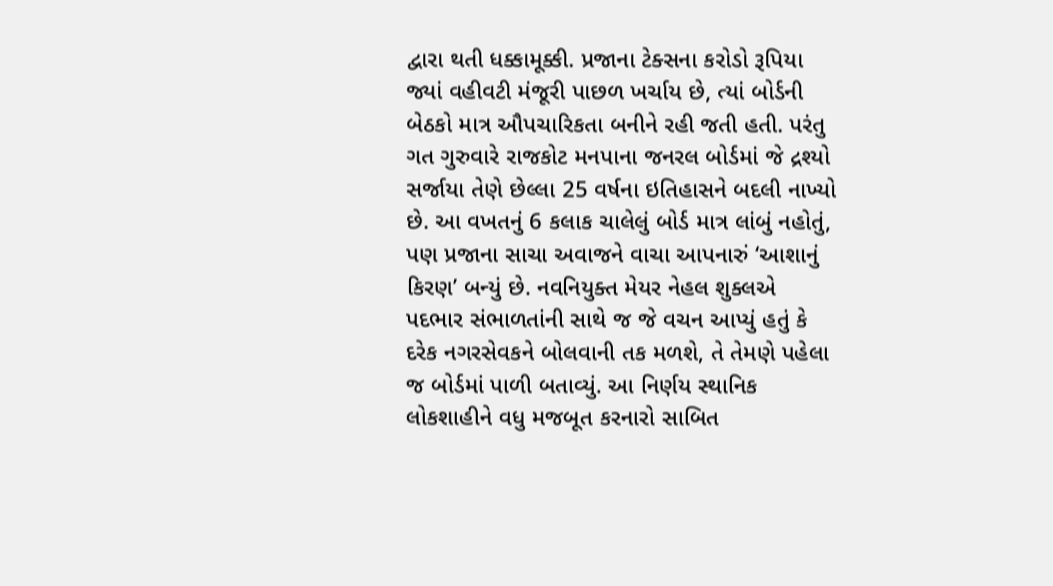દ્વારા થતી ધક્કામૂક્કી. પ્રજાના ટેક્સના કરોડો રૂપિયા જ્યાં વહીવટી મંજૂરી પાછળ ખર્ચાય છે, ત્યાં બોર્ડની બેઠકો માત્ર ઔપચારિકતા બનીને રહી જતી હતી. પરંતુ ગત ગુરુવારે રાજકોટ મનપાના જનરલ બોર્ડમાં જે દ્રશ્યો સર્જાયા તેણે છેલ્લા 25 વર્ષના ઇતિહાસને બદલી નાખ્યો છે. આ વખતનું 6 કલાક ચાલેલું બોર્ડ માત્ર લાંબું નહોતું, પણ પ્રજાના સાચા અવાજને વાચા આપનારું ‘આશાનું કિરણ’ બન્યું છે. નવનિયુક્ત મેયર નેહલ શુક્લએ પદભાર સંભાળતાંની સાથે જ જે વચન આપ્યું હતું કે દરેક નગરસેવકને બોલવાની તક મળશે, તે તેમણે પહેલા જ બોર્ડમાં પાળી બતાવ્યું. આ નિર્ણય સ્થાનિક લોકશાહીને વધુ મજબૂત કરનારો સાબિત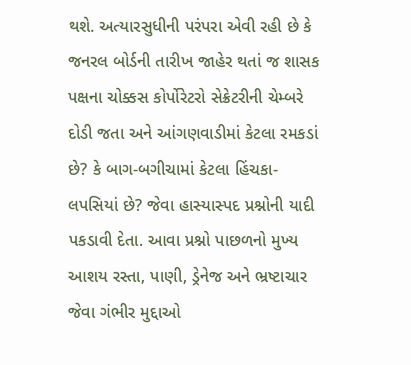થશે. અત્યારસુધીની પરંપરા એવી રહી છે કે જનરલ બોર્ડની તારીખ જાહેર થતાં જ શાસક પક્ષના ચોક્કસ કોર્પોરેટરો સેક્રેટરીની ચેમ્બરે દોડી જતા અને આંગણવાડીમાં કેટલા રમકડાં છે? કે બાગ-બગીચામાં કેટલા હિંચકા-લપસિયાં છે? જેવા હાસ્યાસ્પદ પ્રશ્નોની યાદી પકડાવી દેતા. આવા પ્રશ્નો પાછળનો મુખ્ય આશય રસ્તા, પાણી, ડ્રેનેજ અને ભ્રષ્ટાચાર જેવા ગંભીર મુદ્દાઓ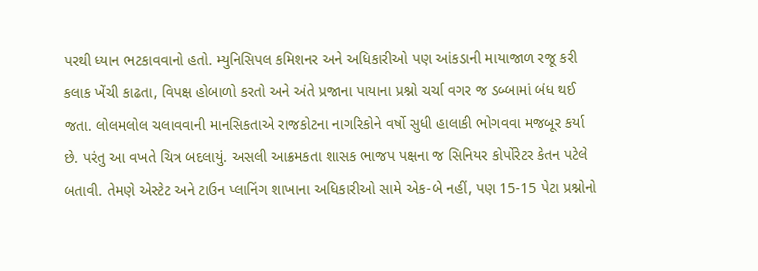પરથી ધ્યાન ભટકાવવાનો હતો. મ્યુનિસિપલ કમિશનર અને અધિકારીઓ પણ આંકડાની માયાજાળ રજૂ કરી કલાક ખેંચી કાઢતા, વિપક્ષ હોબાળો કરતો અને અંતે પ્રજાના પાયાના પ્રશ્નો ચર્ચા વગર જ ડબ્બામાં બંધ થઈ જતા. લોલમલોલ ચલાવવાની માનસિકતાએ રાજકોટના નાગરિકોને વર્ષો સુધી હાલાકી ભોગવવા મજબૂર કર્યા છે. પરંતુ આ વખતે ચિત્ર બદલાયું. અસલી આક્રમકતા શાસક ભાજપ પક્ષના જ સિનિયર કોર્પોરેટર કેતન પટેલે બતાવી. તેમણે એસ્ટેટ અને ટાઉન પ્લાનિંગ શાખાના અધિકારીઓ સામે એક-બે નહીં, પણ 15-15 પેટા પ્રશ્નોનો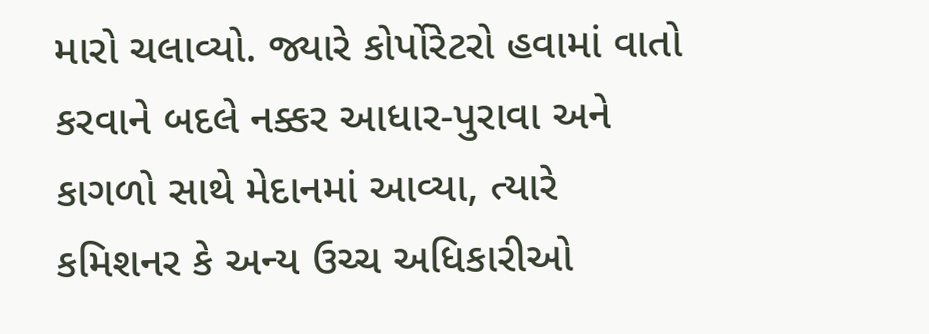મારો ચલાવ્યો. જ્યારે કોર્પોરેટરો હવામાં વાતો કરવાને બદલે નક્કર આધાર-પુરાવા અને કાગળો સાથે મેદાનમાં આવ્યા, ત્યારે કમિશનર કે અન્ય ઉચ્ચ અધિકારીઓ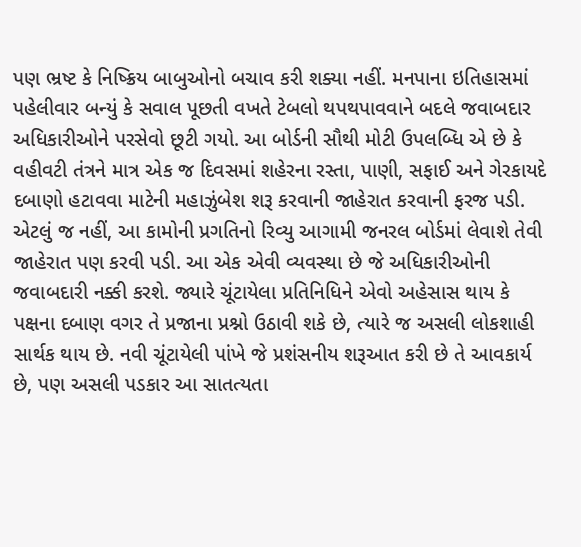પણ ભ્રષ્ટ કે નિષ્ક્રિય બાબુઓનો બચાવ કરી શક્યા નહીં. મનપાના ઇતિહાસમાં પહેલીવાર બન્યું કે સવાલ પૂછતી વખતે ટેબલો થપથપાવવાને બદલે જવાબદાર અધિકારીઓને પરસેવો છૂટી ગયો. આ બોર્ડની સૌથી મોટી ઉપલબ્ધિ એ છે કે વહીવટી તંત્રને માત્ર એક જ દિવસમાં શહેરના રસ્તા, પાણી, સફાઈ અને ગેરકાયદે દબાણો હટાવવા માટેની મહાઝુંબેશ શરૂ કરવાની જાહેરાત કરવાની ફરજ પડી. એટલું જ નહીં, આ કામોની પ્રગતિનો રિવ્યુ આગામી જનરલ બોર્ડમાં લેવાશે તેવી જાહેરાત પણ કરવી પડી. આ એક એવી વ્યવસ્થા છે જે અધિકારીઓની જવાબદારી નક્કી કરશે. જ્યારે ચૂંટાયેલા પ્રતિનિધિને એવો અહેસાસ થાય કે પક્ષના દબાણ વગર તે પ્રજાના પ્રશ્નો ઉઠાવી શકે છે, ત્યારે જ અસલી લોકશાહી સાર્થક થાય છે. નવી ચૂંટાયેલી પાંખે જે પ્રશંસનીય શરૂઆત કરી છે તે આવકાર્ય છે, પણ અસલી પડકાર આ સાતત્યતા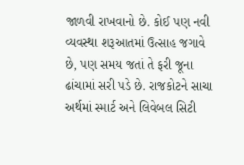જાળવી રાખવાનો છે. કોઈ પણ નવી વ્યવસ્થા શરૂઆતમાં ઉત્સાહ જગાવે છે, પણ સમય જતાં તે ફરી જૂના ઢાંચામાં સરી પડે છે. રાજકોટને સાચા અર્થમાં સ્માર્ટ અને લિવેબલ સિટી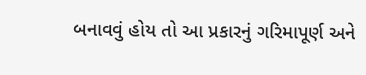બનાવવું હોય તો આ પ્રકારનું ગરિમાપૂર્ણ અને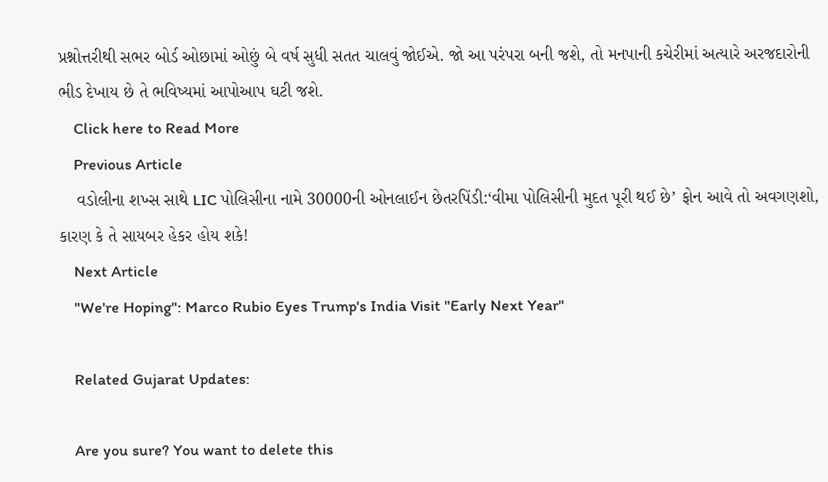પ્રશ્નોત્તરીથી સભર બોર્ડ ઓછામાં ઓછું બે વર્ષ સુધી સતત ચાલવું જોઈએ. જો આ પરંપરા બની જશે, તો મનપાની કચેરીમાં અત્યારે અરજદારોની ભીડ દેખાય છે તે ભવિષ્યમાં આપોઆપ ઘટી જશે.
    Click here to Read More
    Previous Article
    વડોલીના શખ્સ સાથે LIC પોલિસીના નામે 30000ની ઓનલાઈન છેતરપિંડી:‘વીમા પોલિસીની મુદત પૂરી થઈ છે’ ફોન આવે તો અવગણશો, કારણ કે તે સાયબર હેકર હોય શકે!
    Next Article
    "We're Hoping": Marco Rubio Eyes Trump's India Visit "Early Next Year"

    Related Gujarat Updates:

    Are you sure? You want to delete this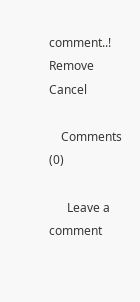comment..! Remove Cancel

    Comments (0)

      Leave a comment